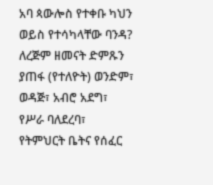አባ ጳውሎስ የተቀቡ ካህን ወይስ የተሳካላቸው ባንዳ?
ለረጅም ዘመናት ድምጹን ያጠፋ (የተለዮት) ወንድም፣ ወዳጅ፣ አብሮ አደግ፣ የሥራ ባለደረባ፣ የትምህርት ቤትና የሰፈር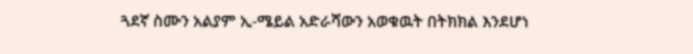ጓደኛ ስሙን አልያም ኢ-ሜይል አድራሻውን አወቁዉት በትክክል እንደሆነ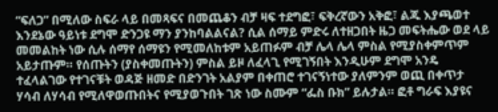“ፍለጋ” በሚለው ስፍራ ላይ በመጻፍና በመጨቆን ብቻ ዛፍ ተደግፎ፣ ፍቅረኛውን አቅፎ፣ ልጁ እያጫወተ እንደኔው ዓይነቱ ደግሞ ድንጋዩ ማን ያንከባልልናል? ሲል ሰማይ ምድሩ ለተዘጋበት ዜጋ መፍትሔው ወደ ላይ መመልከት ነው ሲሉ ሰማየ ሰማዩን የሚመለከቱም አይጠፉም ብቻ ሌላ ሌላ ምስል የሚያስቀምጥም አይታጡም። የሰጡትን (ያስቀመጡትን) ምስል ይዞ ለፈላጊ የሚገኝበት እንዲሁም ደግሞ አንዴ ተፈላልገው የተገናቹት ወዳጅ ዘመድ በድንገት አልያም በቀጠሮ ተገናኝነተው ያለምንም ወጪ በቀጥታ ሃሳብ ለሃሳብ የሚለዋወጡበትና የሚያወጉበት ገጽ ነው ስሙም “ፌስ ቡክ” ይሉታል። ፎቶ ግራፍ እያዩና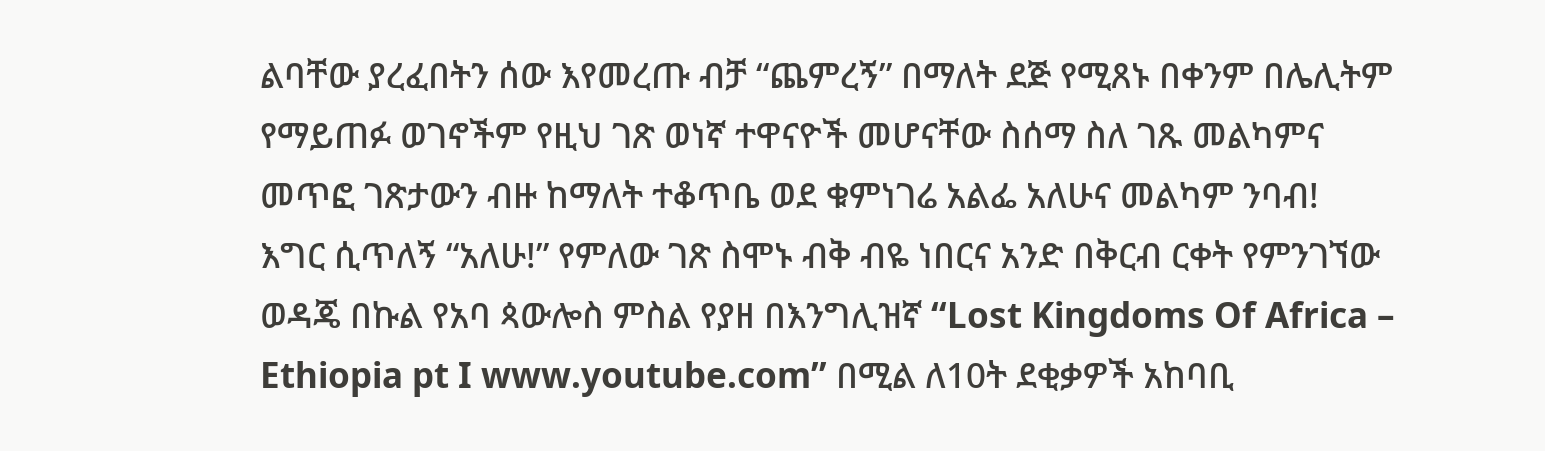ልባቸው ያረፈበትን ሰው እየመረጡ ብቻ “ጨምረኝ” በማለት ደጅ የሚጸኑ በቀንም በሌሊትም የማይጠፉ ወገኖችም የዚህ ገጽ ወነኛ ተዋናዮች መሆናቸው ስሰማ ስለ ገጹ መልካምና መጥፎ ገጽታውን ብዙ ከማለት ተቆጥቤ ወደ ቁምነገሬ አልፌ አለሁና መልካም ንባብ!
እግር ሲጥለኝ “አለሁ!” የምለው ገጽ ስሞኑ ብቅ ብዬ ነበርና አንድ በቅርብ ርቀት የምንገኘው ወዳጄ በኩል የአባ ጳውሎስ ምስል የያዘ በእንግሊዝኛ “Lost Kingdoms Of Africa – Ethiopia pt I www.youtube.com” በሚል ለ10ት ደቂቃዎች አከባቢ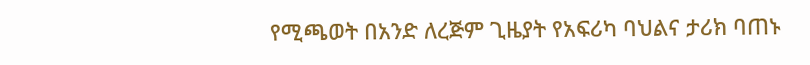የሚጫወት በአንድ ለረጅም ጊዜያት የአፍሪካ ባህልና ታሪክ ባጠኑ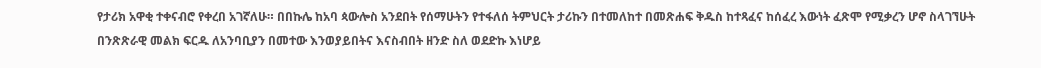የታሪክ አዋቂ ተቀናብሮ የቀረበ አገኛለሁ። በበኩሌ ከአባ ጳውሎስ አንደበት የሰማሁትን የተፋለሰ ትምህርት ታሪኩን በተመለከተ በመጽሐፍ ቅዱስ ከተጻፈና ከሰፈረ እውነት ፈጽሞ የሚቃረን ሆኖ ስላገኘሁት በንጽጽራዊ መልክ ፍርዱ ለአንባቢያን በመተው እንወያይበትና እናስብበት ዘንድ ስለ ወደድኩ እነሆይ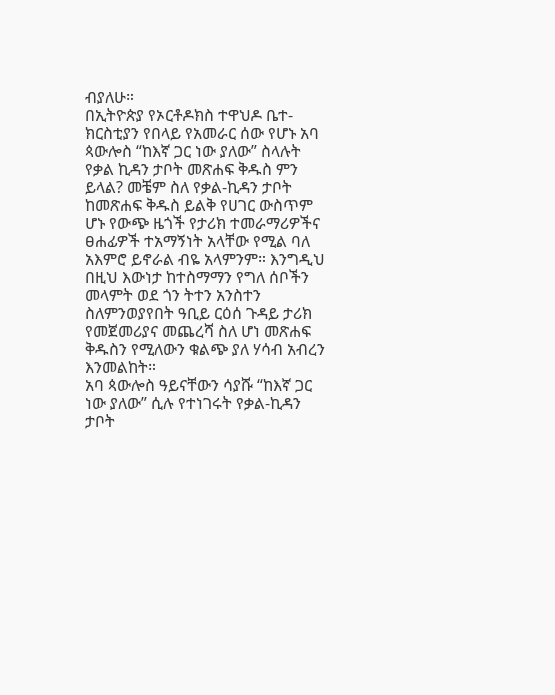ብያለሁ።
በኢትዮጵያ የኦርቶዶክስ ተዋህዶ ቤተ-ክርስቲያን የበላይ የአመራር ሰው የሆኑ አባ ጳውሎስ “ከእኛ ጋር ነው ያለው” ስላሉት የቃል ኪዳን ታቦት መጽሐፍ ቅዱስ ምን ይላል? መቼም ስለ የቃል-ኪዳን ታቦት ከመጽሐፍ ቅዱስ ይልቅ የሀገር ውስጥም ሆኑ የውጭ ዜጎች የታሪክ ተመራማሪዎችና ፀሐፊዎች ተአማኝነት አላቸው የሚል ባለ አእምሮ ይኖራል ብዬ አላምንም። እንግዲህ በዚህ እውነታ ከተስማማን የግለ ሰቦችን መላምት ወደ ጎን ትተን አንስተን ስለምንወያየበት ዓቢይ ርዕሰ ጉዳይ ታሪክ የመጀመሪያና መጨረሻ ስለ ሆነ መጽሐፍ ቅዱስን የሚለውን ቁልጭ ያለ ሃሳብ አብረን እንመልከት።
አባ ጳውሎስ ዓይናቸውን ሳያሹ “ከእኛ ጋር ነው ያለው” ሲሉ የተነገሩት የቃል-ኪዳን ታቦት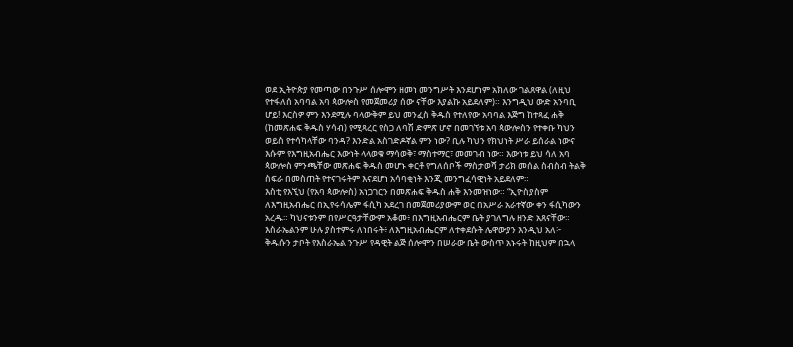ወደ ኢትዮጵያ የመጣው በንጉሥ ሰሎሞን ዘመነ መንግሥት እንደሆነም አክለው ገልጸዋል (ለዚህ የተፋለሰ አባባል አባ ጳውሎስ የመጀመሪያ ሰው ናቸው እያልኩ አይደለም)። እንግዲህ ውድ አንባቢ ሆይ! እርስዎ ምን እንደሚሉ ባላውቅም ይህ መንፈስ ቅዱስ የተለየው አባባል እጅግ ከተጻፈ ሐቅ (ከመጽሐፍ ቅዱስ ሃሳብ) የሚጻረር የስጋ ለባሽ ድምጽ ሆኖ በመገኘቱ አባ ጳውሎስን የተቀቡ ካህን ወይስ የተሳካላቸው ባንዳ? እንድል አስገድዶኛል ምን ነው? ቢሉ ካህን የክህነት ሥራ ይሰራል ነውና እሱም የእግዚአብሔር እውነት ላላወቁ ማሳወቅ፣ ማስተማር፣ መመገብ ነው። እውነቱ ይህ ሳለ አባ ጳውሎስ ምንጫቸው መጽሐፍ ቅዱስ መሆኑ ቀርቶ የግለሰቦች ማስታወሻ ታሪክ መሰል ስብስብ ትልቅ ስፍራ በመስጠት የተናገሩትም እናደሆነ አሳባቂነት እንጂ መንግፈሳዊነት አይደለም።
እስቲ የእኚህ (የአባ ጳውሎስ) አነጋገርን በመጽሐፍ ቅዱስ ሐቅ እንመዝነው። “ኢዮስያስም ለእግዚአብሔር በኢየሩሳሌም ፋሲካ አደረገ በመጀመሪያውም ወር በአሥራ አራተኛው ቀን ፋሲካውን አረዱ። ካህናቱንም በየሥርዓታቸውም አቆመ፥ በእግዚአብሔርም ቤት ያገለግሉ ዘንድ አጸናቸው። እስራኤልንም ሁሉ ያስተምሩ ለነበሩት፥ ለእግዚአብሔርም ለተቀደሱት ሌዋውያን እንዲህ አለ፦ ቅዱሱን ታቦት የእስራኤል ንጉሥ የዳዊት ልጅ ሰሎሞን በሠራው ቤት ውስጥ አኑሩት ከዚህም በኋላ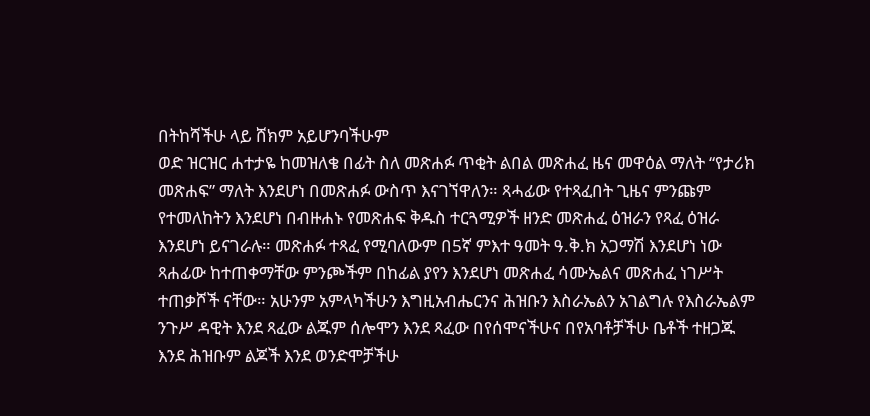በትከሻችሁ ላይ ሸክም አይሆንባችሁም
ወድ ዝርዝር ሐተታዬ ከመዝለቄ በፊት ስለ መጽሐፉ ጥቂት ልበል መጽሐፈ ዜና መዋዕል ማለት “የታሪክ መጽሐፍ” ማለት እንደሆነ በመጽሐፉ ውስጥ እናገኘዋለን። ጻሓፊው የተጻፈበት ጊዜና ምንጩም የተመለከትን እንደሆነ በብዙሐኑ የመጽሐፍ ቅዱስ ተርጓሚዎች ዘንድ መጽሐፈ ዕዝራን የጻፈ ዕዝራ እንደሆነ ይናገራሉ። መጽሐፉ ተጻፈ የሚባለውም በ5ኛ ምእተ ዓመት ዓ.ቅ.ክ አጋማሽ እንደሆነ ነው ጻሐፊው ከተጠቀማቸው ምንጮችም በከፊል ያየን እንደሆነ መጽሐፈ ሳሙኤልና መጽሐፈ ነገሥት ተጠቃሾች ናቸው። አሁንም አምላካችሁን እግዚአብሔርንና ሕዝቡን እስራኤልን አገልግሉ የእስራኤልም ንጉሥ ዳዊት እንደ ጻፈው ልጁም ሰሎሞን እንደ ጻፈው በየሰሞናችሁና በየአባቶቻችሁ ቤቶች ተዘጋጁ እንደ ሕዝቡም ልጆች እንደ ወንድሞቻችሁ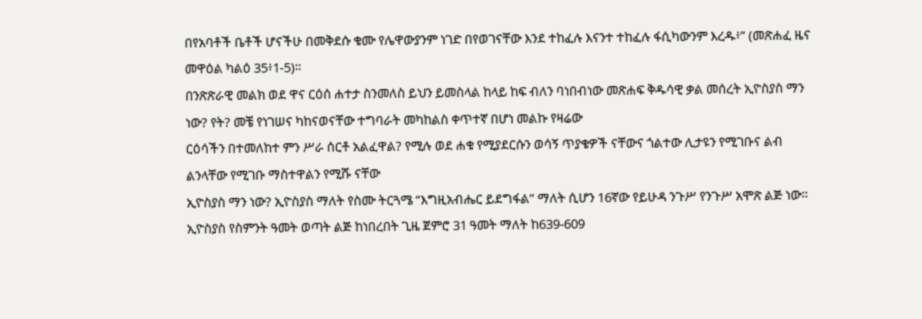በየአባቶች ቤቶች ሆናችሁ በመቅደሱ ቁሙ የሌዋውያንም ነገድ በየወገናቸው እንደ ተከፈሉ እናንተ ተከፈሉ ፋሲካውንም እረዱ፥” (መጽሐፈ ዜና መዋዕል ካልዕ 35፥1-5)።
በንጽጽራዊ መልክ ወደ ዋና ርዕሰ ሐተታ ስንመለስ ይህን ይመስላል ከላይ ከፍ ብለን ባነበብነው መጽሐፍ ቅዱሳዊ ቃል መሰረት ኢዮስያስ ማን ነው? የት? መቼ የነገሠና ካከናወናቸው ተግባራት መካከልስ ቀጥተኛ በሆነ መልኩ የዛሬው
ርዕሳችን በተመለከተ ምን ሥራ ሰርቶ አልፈዋል? የሚሉ ወደ ሐቁ የሚያደርሱን ወሳኝ ጥያቄዎች ናቸውና ጎልተው ሊታዩን የሚገቡና ልብ ልንላቸው የሚገቡ ማስተዋልን የሚሹ ናቸው
ኢዮስያስ ማን ነው? ኢዮስያስ ማለት የስሙ ትርጓሜ “እግዚአብሔር ይደግፋል” ማለት ሲሆን 16ኛው የይሁዳ ንጉሥ የንጉሥ አሞጽ ልጅ ነው። ኢዮስያስ የስምንት ዓመት ወጣት ልጅ ከነበረበት ጊዜ ጀምሮ 31 ዓመት ማለት ከ639-609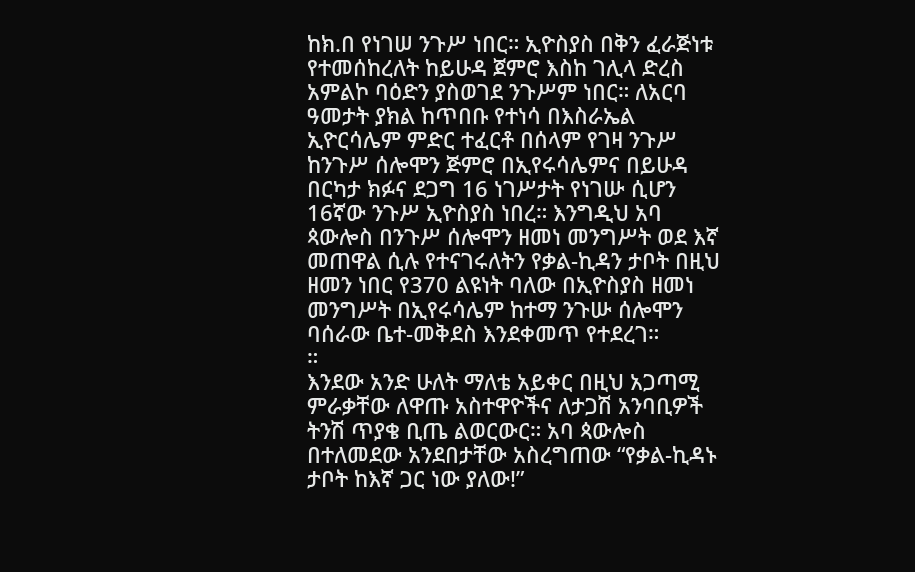ከክ.በ የነገሠ ንጉሥ ነበር። ኢዮስያስ በቅን ፈራጅነቱ የተመሰከረለት ከይሁዳ ጀምሮ እስከ ገሊላ ድረስ አምልኮ ባዕድን ያስወገደ ንጉሥም ነበር። ለአርባ ዓመታት ያክል ከጥበቡ የተነሳ በእስራኤል ኢዮርሳሌም ምድር ተፈርቶ በሰላም የገዛ ንጉሥ ከንጉሥ ሰሎሞን ጅምሮ በኢየሩሳሌምና በይሁዳ በርካታ ክፉና ደጋግ 16 ነገሥታት የነገሡ ሲሆን 16ኛው ንጉሥ ኢዮስያስ ነበረ። እንግዲህ አባ ጳውሎስ በንጉሥ ሰሎሞን ዘመነ መንግሥት ወደ እኛ መጠዋል ሲሉ የተናገሩለትን የቃል-ኪዳን ታቦት በዚህ ዘመን ነበር የ370 ልዩነት ባለው በኢዮስያስ ዘመነ መንግሥት በኢየሩሳሌም ከተማ ንጉሡ ሰሎሞን ባሰራው ቤተ-መቅደስ እንደቀመጥ የተደረገ።
።
እንደው አንድ ሁለት ማለቴ አይቀር በዚህ አጋጣሚ ምራቃቸው ለዋጡ አስተዋዮችና ለታጋሽ አንባቢዎች ትንሽ ጥያቄ ቢጤ ልወርውር። አባ ጳውሎስ በተለመደው አንደበታቸው አስረግጠው “የቃል-ኪዳኑ ታቦት ከእኛ ጋር ነው ያለው!”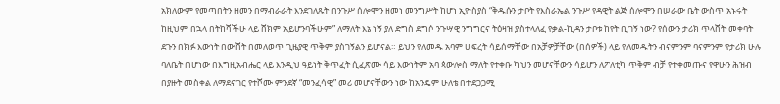አክለውም የመጣበትን ዘመን በማብራራት እንደገለጹት በንጉሥ ሰሎሞን ዘመነ መንግሥት ከሆነ ኢዮስያስ “ቅዱሱን ታቦት የእስራኤል ንጉሥ የዳዊት ልጅ ሰሎሞን በሠራው ቤት ውስጥ አኑሩት ከዚህም በኋላ በትከሻችሁ ላይ ሸክም አይሆንባችሁም” ለማለት እኔ ነኝ ያለ ድግስ ደግሶ ንጉሣዊ ንግግርና ትዕዛዝ ያስተላለፈ የቃል-ኪዳን ታቦቱ ከየት ቢገኝ ነው? የሰውን ታሪክ ጥላሸት መቀባት ደጉን በክፉ እውነት በውሸት በመለወጥ ጊዜያዊ ጥቅም ያስገኝልን ይሆናል። ይህን የለመዱ አባም ሀፍረት ሳይሰማቸው በአቻዎቻቸው (በሰዎች) ላይ የለመዱትን ብናምንም ባናምንም የታሪክ ሁሉ ባለቤት በሆነው በእግዚአብሔር ላይ እንዲህ ዓይነት ቅጥፈት ሲፈጽሙ ሳይ እውነትም አባ ጳውሎስ ማለት የተቀቡ ካህን መሆናቸውን ሳይሆን ለፖለቲካ ጥቅም ብቻ የተቀመጡና የዋሁን ሕዝብ በያዙት መስቀል ለማደናገር የተሾሙ ምንደኛ “መንፈሳዊ” መሪ መሆናቸውን ነው ከአንዴም ሁለቴ በተደጋጋሚ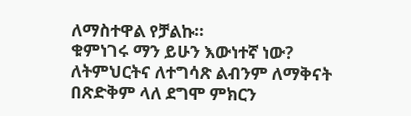ለማስተዋል የቻልኩ።
ቁምነገሩ ማን ይሁን እውነተኛ ነው? ለትምህርትና ለተግሳጽ ልብንም ለማቅናት በጽድቅም ላለ ደግሞ ምክርን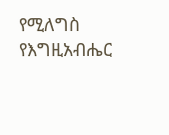የሚለግስ የእግዚአብሔር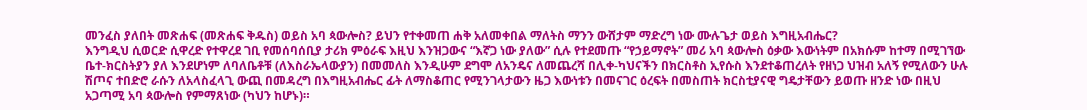መንፈስ ያለበት መጽሐፍ (መጽሐፍ ቅዱስ) ወይስ አባ ጳውሎስ? ይህን የተቀመጠ ሐቅ አለመቀበል ማለትስ ማንን ውሸታም ማድረግ ነው ሙሉጌታ ወይስ እግዚአብሔር?
እንግዲህ ሲወርድ ሲዋረድ የተዋረደ ገቢ የመሰባሰቢያ ታሪክ ምዕራፍ እዚህ እንዝጋውና “እኛጋ ነው ያለው” ሲሉ የተደመጡ “የኃይማኖት” መሪ አባ ጳውሎስ ዕቃው እውነትም በአክሱም ከተማ በሚገኘው ቤተ-ክርስትያን ያለ እንደሆነም ለባለቤቶቹ (ለእስራኤላውያን) በመመለስ እንዲሁም ደግሞ ለአንዴና ለመጨረሻ በሊቀ-ካህናችን በክርስቶስ ኢየሱስ እንደተቆጠረለት የዘነጋ ህዝብ አለኝ የሚለውን ሁሉ ሽጦና ተበድሮ ራሱን ለአላስፈላጊ ውጪ በመዳረግ በእግዚአብሔር ፊት ለማስቆጠር የሚንገላታውን ዜጋ እውነቱን በመናገር ዕረፍት በመስጠት ክርስቲያናዊ ግዴታቸውን ይወጡ ዘንድ ነው በዚህ አጋጣሚ አባ ጳውሎስ የምማጸነው (ካህን ከሆኑ)።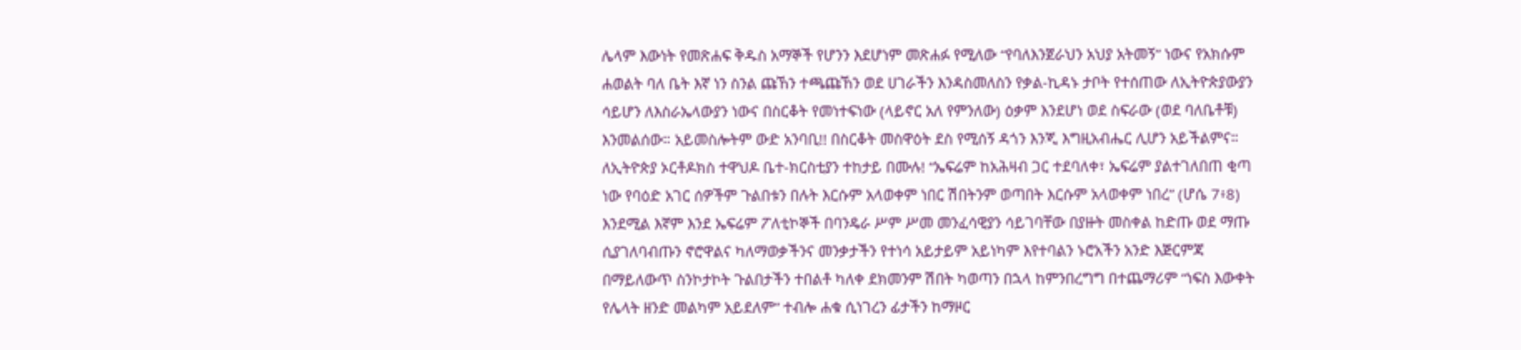ሌላም እውነት የመጽሐፍ ቅዱስ አማኞች የሆንን እደሆነም መጽሐፉ የሚለው “የባለእንጀራህን አህያ አትመኝ” ነውና የአክሱም ሐወልት ባለ ቤት እኛ ነን ስንል ጩኸን ተጫጩኸን ወደ ሀገራችን እንዳስመለስን የቃል-ኪዳኑ ታቦት የተሰጠው ለኢትዮጵያውያን ሳይሆን ለእስራኤላውያን ነውና በስርቆት የመነተፍነው (ላይኖር አለ የምንለው) ዕቃም እንደሆነ ወደ ስፍራው (ወደ ባለቤቶቹ) እንመልሰው። አይመስሎትም ውድ አንባቢ!! በስርቆት መስዋዕት ደስ የሚሰኝ ዳጎን እንጂ እግዚአብሔር ሊሆን አይችልምና።
ለኢትዮጵያ ኦርቶዶክስ ተዋህዶ ቤተ-ክርስቲያን ተከታይ በሙሉ! “ኤፍሬም ከአሕዛብ ጋር ተደባለቀ፣ ኤፍሬም ያልተገለበጠ ቂጣ ነው የባዕድ አገር ሰዎችም ጉልበቱን በሉት እርሱም አላወቀም ነበር ሽበትንም ወጣበት እርሱም አላወቀም ነበረ” (ሆሴ 7፥8) እንደሚል እኛም እንደ ኤፍሬም ፖለቲኮኞች በባንዴራ ሥም ሥመ መንፈሳዊያን ሳይገባቸው በያዙት መስቀል ከድጡ ወደ ማጡ ሲያገለባብጡን ኖሮዋልና ካለማወቃችንና መንቃታችን የተነሳ አይታይም አይነካም እየተባልን ኑሮአችን አንድ እጅርምጃ በማይለውጥ ስንኮታኮት ጉልበታችን ተበልቶ ካለቀ ደክመንም ሽበት ካወጣን በኋላ ከምንበረግግ በተጨማሪም “ነፍስ እውቀት የሌላት ዘንድ መልካም አይደለም” ተብሎ ሐቁ ሲነገረን ፊታችን ከማዞር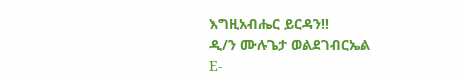እግዚአብሔር ይርዳን!!
ዲ/ን ሙሉጌታ ወልደገብርኤል
E-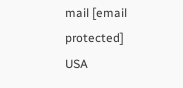mail [email protected]
USA